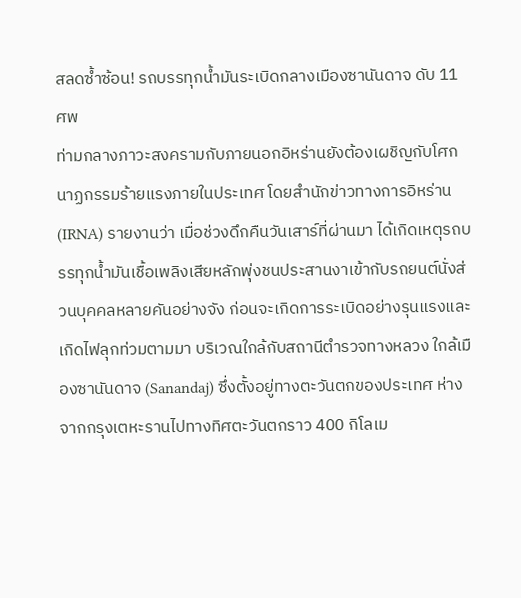สลดซ้ำซ้อน! รถบรรทุกน้ำมันระเบิดกลางเมืองซานันดาจ ดับ 11 ศพ
ท่ามกลางภาวะสงครามกับภายนอกอิหร่านยังต้องเผชิญกับโศกนาฏกรรมร้ายแรงภายในประเทศ โดยสำนักข่าวทางการอิหร่าน (IRNA) รายงานว่า เมื่อช่วงดึกคืนวันเสาร์ที่ผ่านมา ได้เกิดเหตุรถบรรทุกน้ำมันเชื้อเพลิงเสียหลักพุ่งชนประสานงาเข้ากับรถยนต์นั่งส่วนบุคคลหลายคันอย่างจัง ก่อนจะเกิดการระเบิดอย่างรุนแรงและเกิดไฟลุกท่วมตามมา บริเวณใกล้กับสถานีตำรวจทางหลวง ใกล้เมืองซานันดาจ (Sanandaj) ซึ่งตั้งอยู่ทางตะวันตกของประเทศ ห่างจากกรุงเตหะรานไปทางทิศตะวันตกราว 400 กิโลเม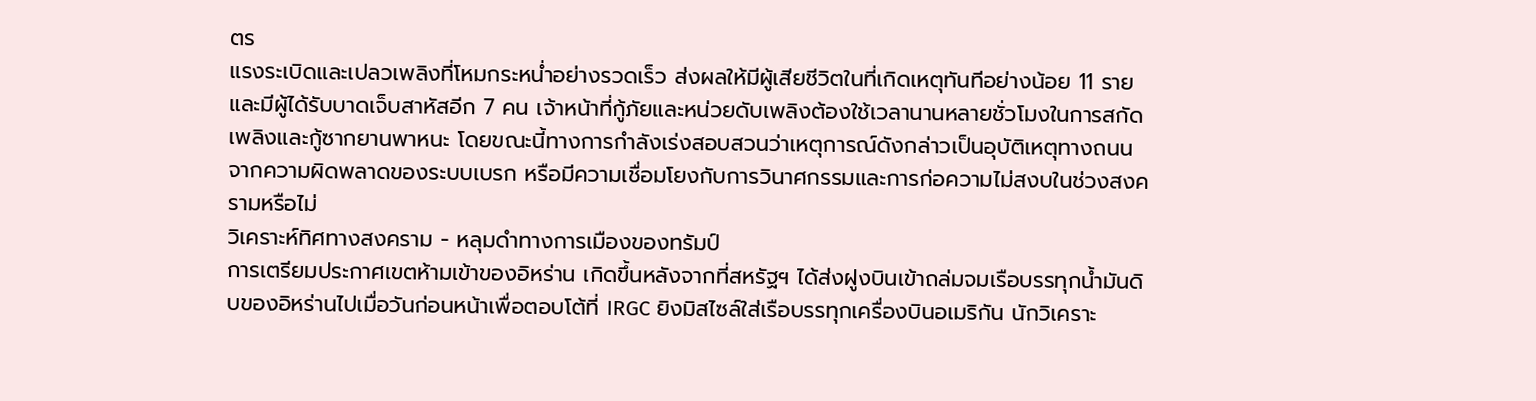ตร
แรงระเบิดและเปลวเพลิงที่โหมกระหน่ำอย่างรวดเร็ว ส่งผลให้มีผู้เสียชีวิตในที่เกิดเหตุทันทีอย่างน้อย 11 ราย และมีผู้ได้รับบาดเจ็บสาหัสอีก 7 คน เจ้าหน้าที่กู้ภัยและหน่วยดับเพลิงต้องใช้เวลานานหลายชั่วโมงในการสกัดเพลิงและกู้ซากยานพาหนะ โดยขณะนี้ทางการกำลังเร่งสอบสวนว่าเหตุการณ์ดังกล่าวเป็นอุบัติเหตุทางถนนจากความผิดพลาดของระบบเบรก หรือมีความเชื่อมโยงกับการวินาศกรรมและการก่อความไม่สงบในช่วงสงครามหรือไม่
วิเคราะห์ทิศทางสงคราม - หลุมดำทางการเมืองของทรัมป์
การเตรียมประกาศเขตห้ามเข้าของอิหร่าน เกิดขึ้นหลังจากที่สหรัฐฯ ได้ส่งฝูงบินเข้าถล่มจมเรือบรรทุกน้ำมันดิบของอิหร่านไปเมื่อวันก่อนหน้าเพื่อตอบโต้ที่ IRGC ยิงมิสไซล์ใส่เรือบรรทุกเครื่องบินอเมริกัน นักวิเคราะ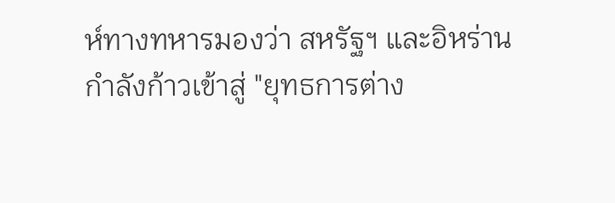ห์ทางทหารมองว่า สหรัฐฯ และอิหร่านกำลังก้าวเข้าสู่ "ยุทธการต่าง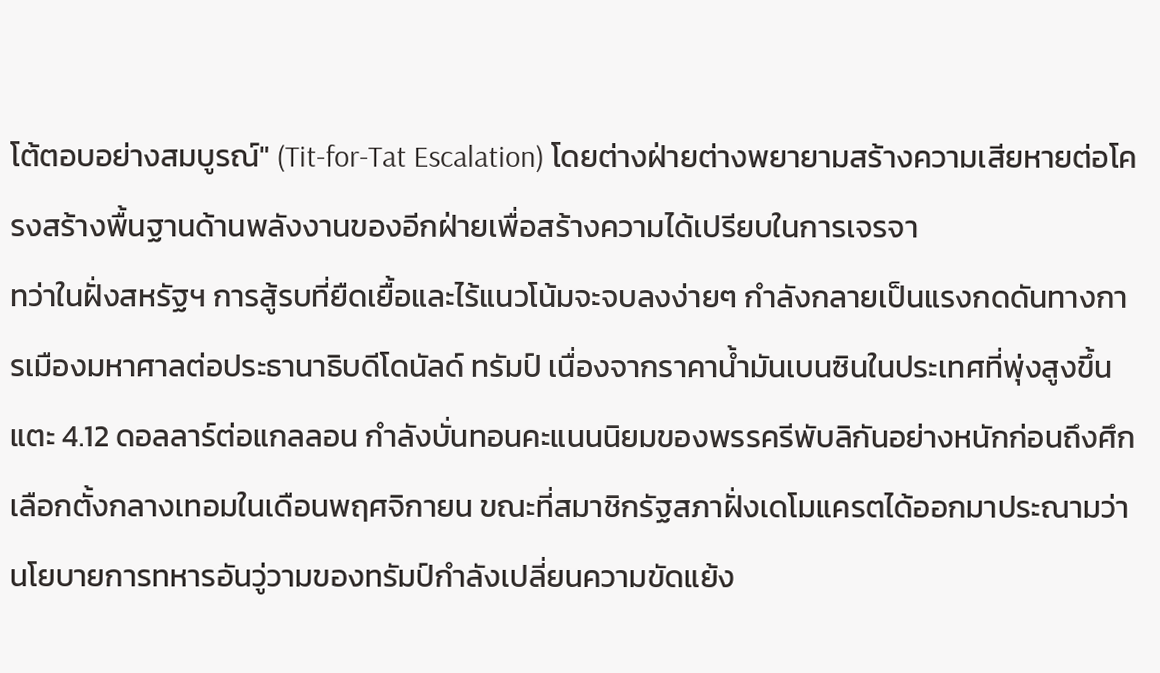โต้ตอบอย่างสมบูรณ์" (Tit-for-Tat Escalation) โดยต่างฝ่ายต่างพยายามสร้างความเสียหายต่อโครงสร้างพื้นฐานด้านพลังงานของอีกฝ่ายเพื่อสร้างความได้เปรียบในการเจรจา
ทว่าในฝั่งสหรัฐฯ การสู้รบที่ยืดเยื้อและไร้แนวโน้มจะจบลงง่ายๆ กำลังกลายเป็นแรงกดดันทางการเมืองมหาศาลต่อประธานาธิบดีโดนัลด์ ทรัมป์ เนื่องจากราคาน้ำมันเบนซินในประเทศที่พุ่งสูงขึ้นแตะ 4.12 ดอลลาร์ต่อแกลลอน กำลังบั่นทอนคะแนนนิยมของพรรครีพับลิกันอย่างหนักก่อนถึงศึกเลือกตั้งกลางเทอมในเดือนพฤศจิกายน ขณะที่สมาชิกรัฐสภาฝั่งเดโมแครตได้ออกมาประณามว่า นโยบายการทหารอันวู่วามของทรัมป์กำลังเปลี่ยนความขัดแย้ง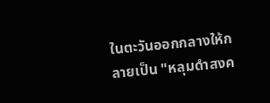ในตะวันออกกลางให้กลายเป็น "หลุมดำสงค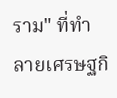ราม" ที่ทำลายเศรษฐกิ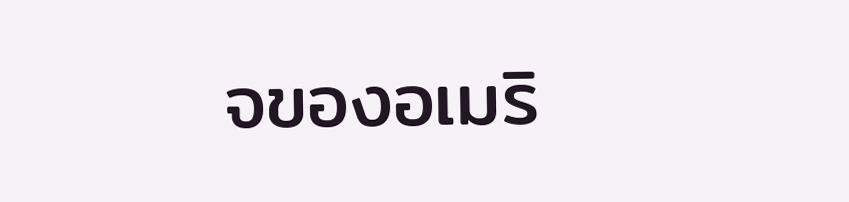จของอเมริ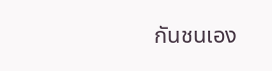กันชนเอง